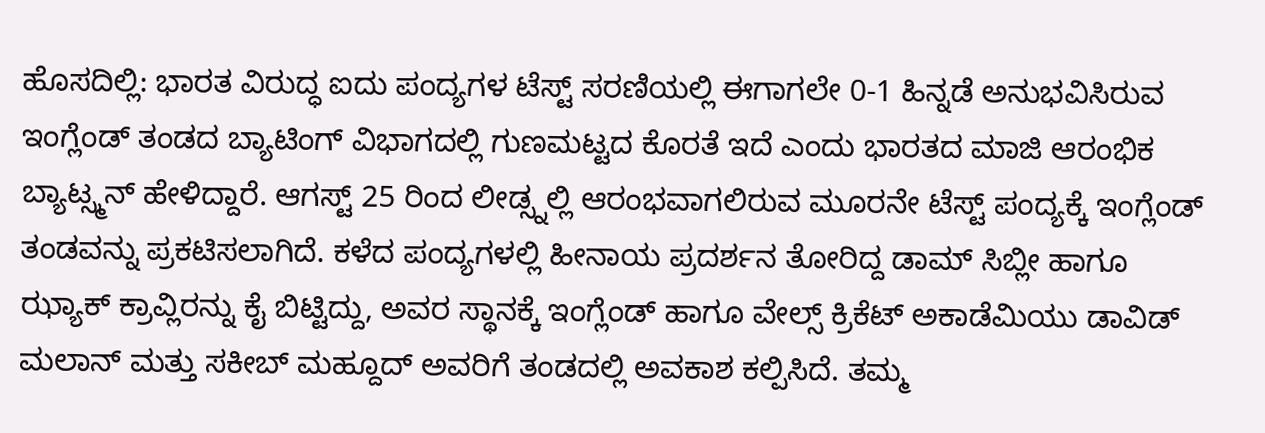ಹೊಸದಿಲ್ಲಿ: ಭಾರತ ವಿರುದ್ಧ ಐದು ಪಂದ್ಯಗಳ ಟೆಸ್ಟ್ ಸರಣಿಯಲ್ಲಿ ಈಗಾಗಲೇ 0-1 ಹಿನ್ನಡೆ ಅನುಭವಿಸಿರುವ ಇಂಗ್ಲೆಂಡ್ ತಂಡದ ಬ್ಯಾಟಿಂಗ್ ವಿಭಾಗದಲ್ಲಿ ಗುಣಮಟ್ಟದ ಕೊರತೆ ಇದೆ ಎಂದು ಭಾರತದ ಮಾಜಿ ಆರಂಭಿಕ ಬ್ಯಾಟ್ಸ್ಮನ್ ಹೇಳಿದ್ದಾರೆ. ಆಗಸ್ಟ್ 25 ರಿಂದ ಲೀಡ್ಸ್ನಲ್ಲಿ ಆರಂಭವಾಗಲಿರುವ ಮೂರನೇ ಟೆಸ್ಟ್ ಪಂದ್ಯಕ್ಕೆ ಇಂಗ್ಲೆಂಡ್ ತಂಡವನ್ನು ಪ್ರಕಟಿಸಲಾಗಿದೆ. ಕಳೆದ ಪಂದ್ಯಗಳಲ್ಲಿ ಹೀನಾಯ ಪ್ರದರ್ಶನ ತೋರಿದ್ದ ಡಾಮ್ ಸಿಬ್ಲೀ ಹಾಗೂ ಝ್ಯಾಕ್ ಕ್ರಾವ್ಲಿರನ್ನು ಕೈ ಬಿಟ್ಟಿದ್ದು, ಅವರ ಸ್ಥಾನಕ್ಕೆ ಇಂಗ್ಲೆಂಡ್ ಹಾಗೂ ವೇಲ್ಸ್ ಕ್ರಿಕೆಟ್ ಅಕಾಡೆಮಿಯು ಡಾವಿಡ್ ಮಲಾನ್ ಮತ್ತು ಸಕೀಬ್ ಮಹ್ದೂದ್ ಅವರಿಗೆ ತಂಡದಲ್ಲಿ ಅವಕಾಶ ಕಲ್ಪಿಸಿದೆ. ತಮ್ಮ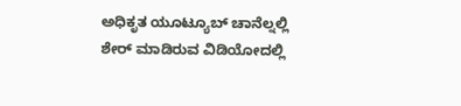ಅಧಿಕೃತ ಯೂಟ್ಯೂಬ್ ಚಾನೆಲ್ನಲ್ಲಿ ಶೇರ್ ಮಾಡಿರುವ ವಿಡಿಯೋದಲ್ಲಿ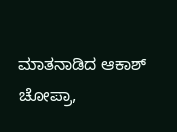ಮಾತನಾಡಿದ ಆಕಾಶ್ ಚೋಪ್ರಾ,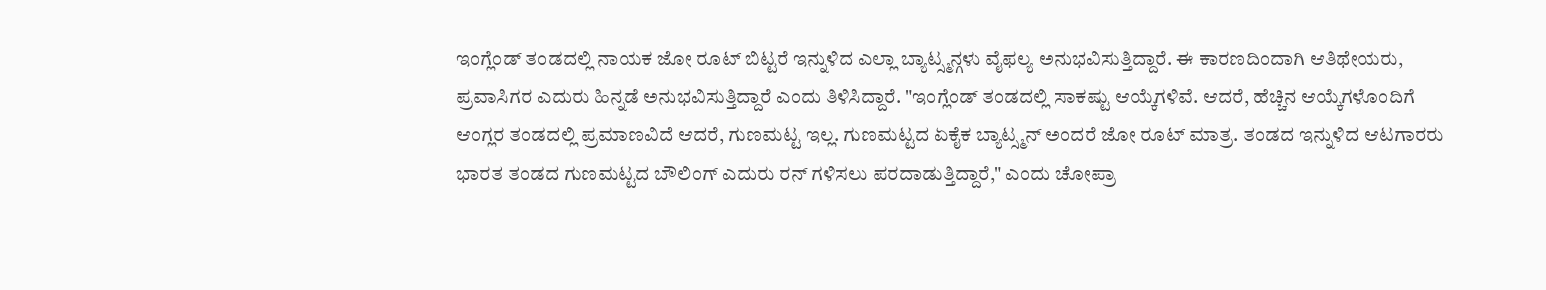ಇಂಗ್ಲೆಂಡ್ ತಂಡದಲ್ಲಿ ನಾಯಕ ಜೋ ರೂಟ್ ಬಿಟ್ಟರೆ ಇನ್ನುಳಿದ ಎಲ್ಲಾ ಬ್ಯಾಟ್ಸ್ಮನ್ಗಳು ವೈಫಲ್ಯ ಅನುಭವಿಸುತ್ತಿದ್ದಾರೆ. ಈ ಕಾರಣದಿಂದಾಗಿ ಆತಿಥೇಯರು, ಪ್ರವಾಸಿಗರ ಎದುರು ಹಿನ್ನಡೆ ಅನುಭವಿಸುತ್ತಿದ್ದಾರೆ ಎಂದು ತಿಳಿಸಿದ್ದಾರೆ. "ಇಂಗ್ಲೆಂಡ್ ತಂಡದಲ್ಲಿ ಸಾಕಷ್ಟು ಆಯ್ಕೆಗಳಿವೆ. ಆದರೆ, ಹೆಚ್ಚಿನ ಆಯ್ಕೆಗಳೊಂದಿಗೆ ಆಂಗ್ಲರ ತಂಡದಲ್ಲಿ ಪ್ರಮಾಣವಿದೆ ಆದರೆ, ಗುಣಮಟ್ಟ ಇಲ್ಲ. ಗುಣಮಟ್ಟದ ಏಕೈಕ ಬ್ಯಾಟ್ಸ್ಮನ್ ಅಂದರೆ ಜೋ ರೂಟ್ ಮಾತ್ರ. ತಂಡದ ಇನ್ನುಳಿದ ಆಟಗಾರರು ಭಾರತ ತಂಡದ ಗುಣಮಟ್ಟದ ಬೌಲಿಂಗ್ ಎದುರು ರನ್ ಗಳಿಸಲು ಪರದಾಡುತ್ತಿದ್ದಾರೆ," ಎಂದು ಚೋಪ್ರಾ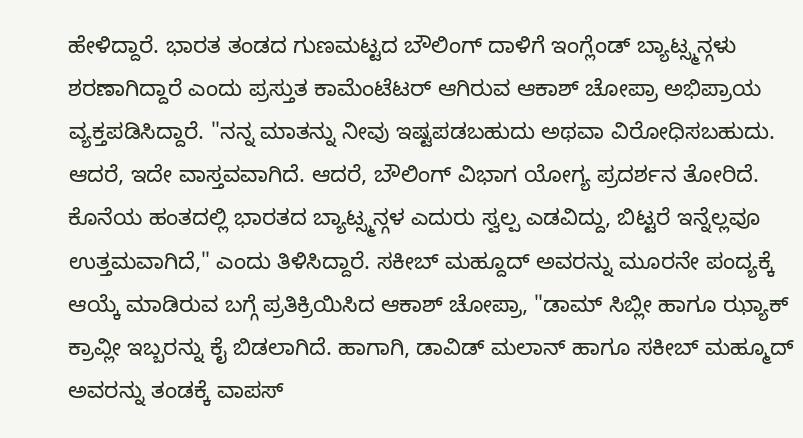ಹೇಳಿದ್ದಾರೆ. ಭಾರತ ತಂಡದ ಗುಣಮಟ್ಟದ ಬೌಲಿಂಗ್ ದಾಳಿಗೆ ಇಂಗ್ಲೆಂಡ್ ಬ್ಯಾಟ್ಸ್ಮನ್ಗಳು ಶರಣಾಗಿದ್ದಾರೆ ಎಂದು ಪ್ರಸ್ತುತ ಕಾಮೆಂಟೆಟರ್ ಆಗಿರುವ ಆಕಾಶ್ ಚೋಪ್ರಾ ಅಭಿಪ್ರಾಯ ವ್ಯಕ್ತಪಡಿಸಿದ್ದಾರೆ. "ನನ್ನ ಮಾತನ್ನು ನೀವು ಇಷ್ಟಪಡಬಹುದು ಅಥವಾ ವಿರೋಧಿಸಬಹುದು. ಆದರೆ, ಇದೇ ವಾಸ್ತವವಾಗಿದೆ. ಆದರೆ, ಬೌಲಿಂಗ್ ವಿಭಾಗ ಯೋಗ್ಯ ಪ್ರದರ್ಶನ ತೋರಿದೆ. ಕೊನೆಯ ಹಂತದಲ್ಲಿ ಭಾರತದ ಬ್ಯಾಟ್ಸ್ಮನ್ಗಳ ಎದುರು ಸ್ವಲ್ಪ ಎಡವಿದ್ದು, ಬಿಟ್ಟರೆ ಇನ್ನೆಲ್ಲವೂ ಉತ್ತಮವಾಗಿದೆ," ಎಂದು ತಿಳಿಸಿದ್ದಾರೆ. ಸಕೀಬ್ ಮಹ್ದೂದ್ ಅವರನ್ನು ಮೂರನೇ ಪಂದ್ಯಕ್ಕೆ ಆಯ್ಕೆ ಮಾಡಿರುವ ಬಗ್ಗೆ ಪ್ರತಿಕ್ರಿಯಿಸಿದ ಆಕಾಶ್ ಚೋಪ್ರಾ, "ಡಾಮ್ ಸಿಬ್ಲೀ ಹಾಗೂ ಝ್ಯಾಕ್ ಕ್ರಾವ್ಲೀ ಇಬ್ಬರನ್ನು ಕೈ ಬಿಡಲಾಗಿದೆ. ಹಾಗಾಗಿ, ಡಾವಿಡ್ ಮಲಾನ್ ಹಾಗೂ ಸಕೀಬ್ ಮಹ್ಮೂದ್ ಅವರನ್ನು ತಂಡಕ್ಕೆ ವಾಪಸ್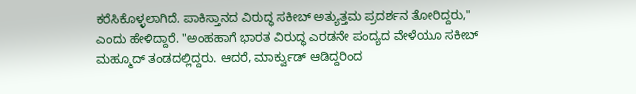ಕರೆಸಿಕೊಳ್ಳಲಾಗಿದೆ. ಪಾಕಿಸ್ತಾನದ ವಿರುದ್ಧ ಸಕೀಬ್ ಅತ್ಯುತ್ತಮ ಪ್ರದರ್ಶನ ತೋರಿದ್ದರು," ಎಂದು ಹೇಳಿದ್ದಾರೆ. "ಅಂಹಹಾಗೆ ಭಾರತ ವಿರುದ್ಧ ಎರಡನೇ ಪಂದ್ಯದ ವೇಳೆಯೂ ಸಕೀಬ್ ಮಹ್ಮೂದ್ ತಂಡದಲ್ಲಿದ್ದರು. ಆದರೆ, ಮಾರ್ಕ್ವುಡ್ ಆಡಿದ್ದರಿಂದ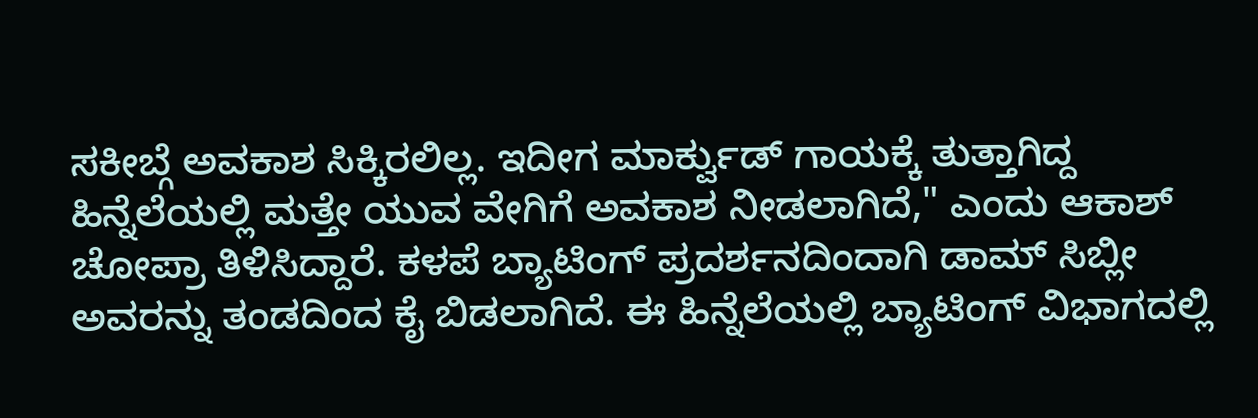ಸಕೀಬ್ಗೆ ಅವಕಾಶ ಸಿಕ್ಕಿರಲಿಲ್ಲ. ಇದೀಗ ಮಾರ್ಕ್ವುಡ್ ಗಾಯಕ್ಕೆ ತುತ್ತಾಗಿದ್ದ ಹಿನ್ನೆಲೆಯಲ್ಲಿ ಮತ್ತೇ ಯುವ ವೇಗಿಗೆ ಅವಕಾಶ ನೀಡಲಾಗಿದೆ," ಎಂದು ಆಕಾಶ್ ಚೋಪ್ರಾ ತಿಳಿಸಿದ್ದಾರೆ. ಕಳಪೆ ಬ್ಯಾಟಿಂಗ್ ಪ್ರದರ್ಶನದಿಂದಾಗಿ ಡಾಮ್ ಸಿಬ್ಲೀ ಅವರನ್ನು ತಂಡದಿಂದ ಕೈ ಬಿಡಲಾಗಿದೆ. ಈ ಹಿನ್ನೆಲೆಯಲ್ಲಿ ಬ್ಯಾಟಿಂಗ್ ವಿಭಾಗದಲ್ಲಿ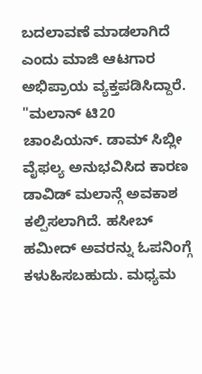ಬದಲಾವಣೆ ಮಾಡಲಾಗಿದೆ ಎಂದು ಮಾಜಿ ಆಟಗಾರ ಅಭಿಪ್ರಾಯ ವ್ಯಕ್ತಪಡಿಸಿದ್ದಾರೆ. "ಮಲಾನ್ ಟಿ20 ಚಾಂಪಿಯನ್. ಡಾಮ್ ಸಿಬ್ಲೀ ವೈಫಲ್ಯ ಅನುಭವಿಸಿದ ಕಾರಣ ಡಾವಿಡ್ ಮಲಾನ್ಗೆ ಅವಕಾಶ ಕಲ್ಪಿಸಲಾಗಿದೆ. ಹಸೀಬ್ ಹಮೀದ್ ಅವರನ್ನು ಓಪನಿಂಗ್ಗೆ ಕಳುಹಿಸಬಹುದು. ಮಧ್ಯಮ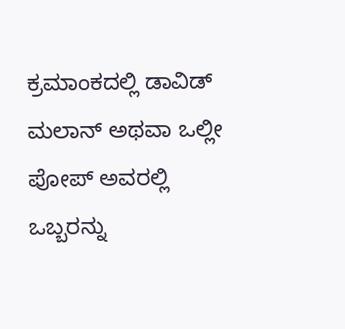ಕ್ರಮಾಂಕದಲ್ಲಿ ಡಾವಿಡ್ ಮಲಾನ್ ಅಥವಾ ಒಲ್ಲೀ ಪೋಪ್ ಅವರಲ್ಲಿ ಒಬ್ಬರನ್ನು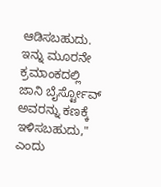ಆಡಿಸಬಹುದು. ಇನ್ನು ಮೂರನೇ ಕ್ರಮಾಂಕದಲ್ಲಿ ಜಾನಿ ಬೈರ್ಸ್ಟೋವ್ ಅವರನ್ನು ಕಣಕ್ಕೆ ಇಳಿಸಬಹುದು," ಎಂದು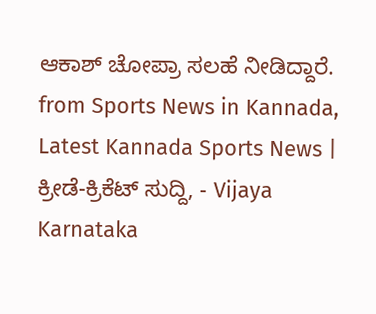ಆಕಾಶ್ ಚೋಪ್ರಾ ಸಲಹೆ ನೀಡಿದ್ದಾರೆ.
from Sports News in Kannada, Latest Kannada Sports News | ಕ್ರೀಡೆ-ಕ್ರಿಕೆಟ್ ಸುದ್ದಿ, - Vijaya Karnataka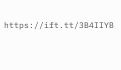https://ift.tt/3B4IIYB